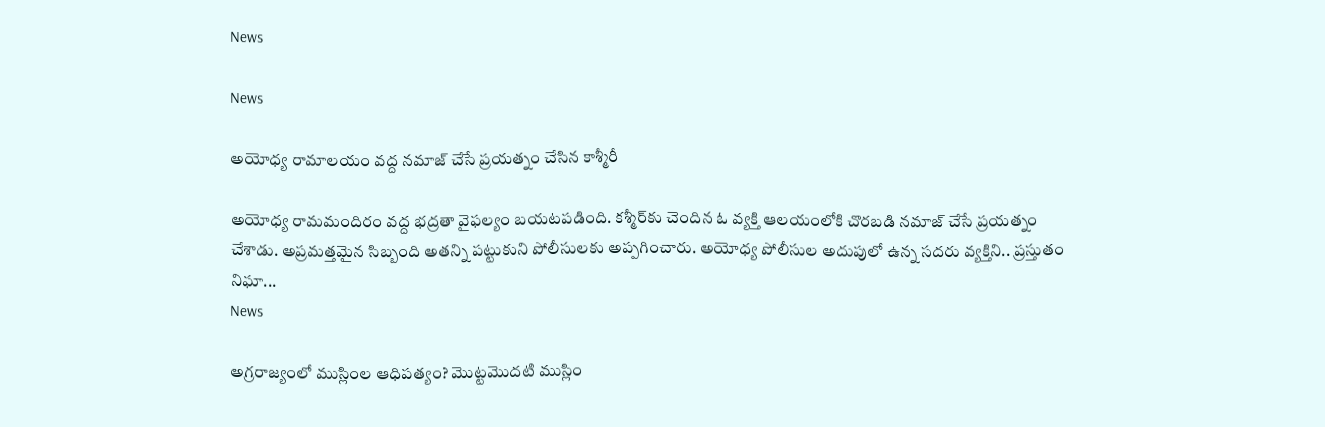News

News

అయోధ్య రామాలయం వద్ద నమాజ్‌ చేసే ప్రయత్నం చేసిన కాశ్మీరీ

అయోధ్య రామమందిరం వద్ద భద్రతా వైఫల్యం బయటపడింది. కశ్మీర్‌కు చెందిన ఓ వ్యక్తి ఆలయంలోకి చొరబడి నమాజ్‌ చేసే ప్రయత్నం చేశాడు. అప్రమత్తమైన సిబ్బంది అతన్ని పట్టుకుని పోలీసులకు అప్పగించారు. అయోధ్య పోలీసుల అదుపులో ఉన్న సదరు వ్యక్తిని.. ప్రస్తుతం నిఘా...
News

అగ్రరాజ్యంలో ముస్లింల ఆధిపత్యం? మొట్టమొదటి ముస్లిం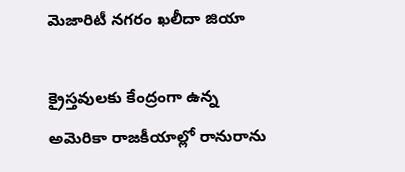మెజారిటీ నగరం ఖలీదా జియా

క్రైస్తవులకు కేంద్రంగా ఉన్న అమెరికా రాజకీయాల్లో రానురాను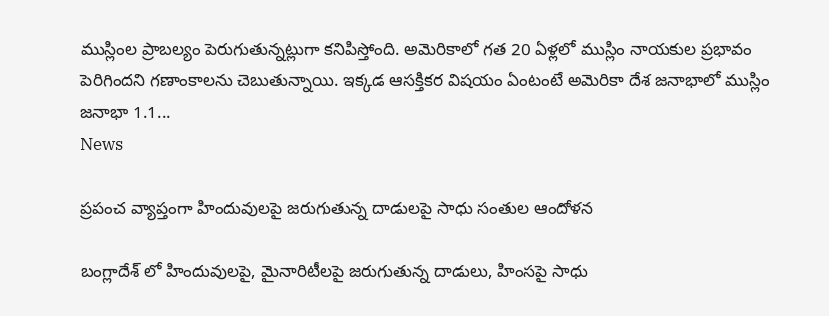ముస్లింల ప్రాబల్యం పెరుగుతున్నట్లుగా కనిపిస్తోంది. అమెరికాలో గత 20 ఏళ్లలో ముస్లిం నాయకుల ప్రభావం పెరిగిందని గణాంకాలను చెబుతున్నాయి. ఇక్కడ ఆసక్తికర విషయం ఏంటంటే అమెరికా దేశ జనాభాలో ముస్లిం జనాభా 1.1...
News

ప్రపంచ వ్యాప్తంగా హిందువులపై జరుగుతున్న దాడులపై సాధు సంతుల ఆందోళన

బంగ్లాదేశ్ లో హిందువులపై, మైనారిటీలపై జరుగుతున్న దాడులు, హింసపై సాధు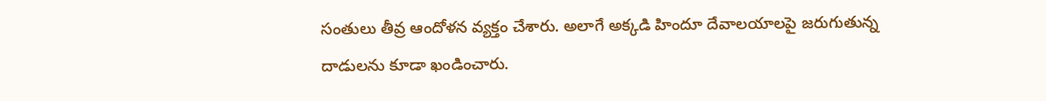సంతులు తీవ్ర ఆందోళన వ్యక్తం చేశారు. అలాగే అక్కడి హిందూ దేవాలయాలపై జరుగుతున్న దాడులను కూడా ఖండించారు.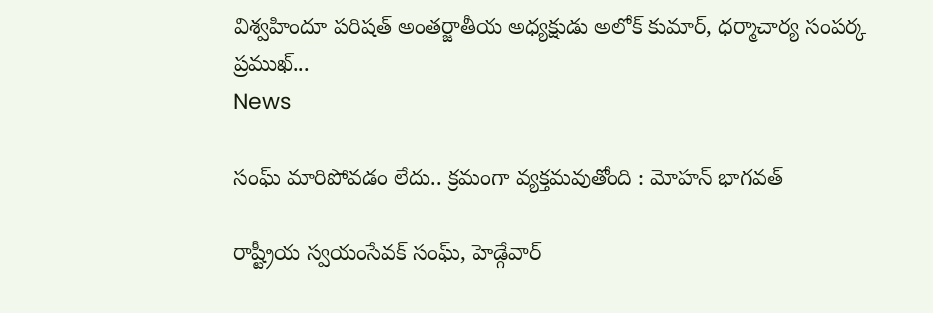విశ్వహిందూ పరిషత్ అంతర్జాతీయ అధ్యక్షుడు అలోక్ కుమార్, ధర్మాచార్య సంపర్క ప్రముఖ్...
News

సంఘ్ మారిపోవడం లేదు.. క్రమంగా వ్యక్తమవుతోంది : మోహన్ భాగవత్

రాష్ట్రీయ స్వయంసేవక్ సంఘ్, హెడ్గేవార్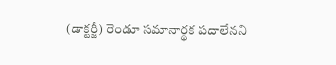(డాక్టర్జీ) రెండూ సమానార్థక పదాలేనని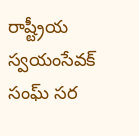రాష్ట్రీయ స్వయంసేవక్ సంఘ్ సర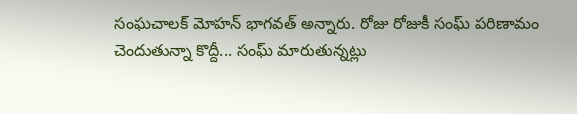సంఘచాలక్ మోహన్ భాగవత్ అన్నారు. రోజు రోజుకీ సంఘ్ పరిణామం చెందుతున్నా కొద్దీ... సంఘ్ మారుతున్నట్లు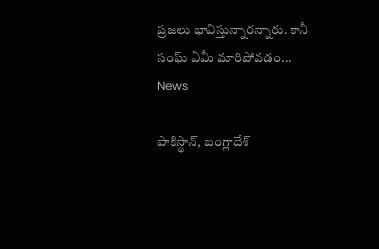ప్రజలు భావిస్తున్నారన్నారు. కానీ సంఘ్ ఏమీ మారిపోవడం...
News

పాకిస్థాన్, బంగ్లాదేశ్‌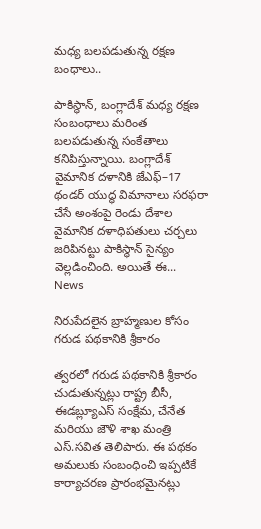మధ్య బలపడుతున్న రక్షణ బంధాలు..

పాకిస్థాన్, బంగ్లాదేశ్ మధ్య రక్షణ సంబంధాలు మరింత బలపడుతున్న సంకేతాలు కనిపిస్తున్నాయి. బంగ్లాదేశ్ వైమానిక దళానికి జేఎఫ్–17 థండర్ యుద్ధ విమానాలు సరఫరా చేసే అంశంపై రెండు దేశాల వైమానిక దళాధిపతులు చర్చలు జరిపినట్టు పాకిస్థాన్ సైన్యం వెల్లడించింది. అయితే ఈ...
News

నిరుపేదలైన బ్రాహ్మణుల కోసం గరుడ పథకానికి శ్రీకారం

త్వరలో గరుడ పథకానికి శ్రీకారం చుడుతున్నట్లు రాష్ట్ర బీసీ, ఈడబ్ల్యూఎస్ సంక్షేమ, చేనేత మరియు జౌళి శాఖ మంత్రి ఎస్.సవిత తెలిపారు. ఈ పథకం అమలుకు సంబంధించి ఇప్పటికే కార్యాచరణ ప్రారంభమైనట్లు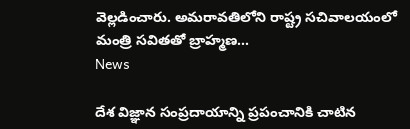వెల్లడించారు. అమరావతిలోని రాష్ట్ర సచివాలయంలో మంత్రి సవితతో బ్రాహ్మణ...
News

దేశ విజ్ఞాన సంప్రదాయాన్ని ప్రపంచానికి చాటిన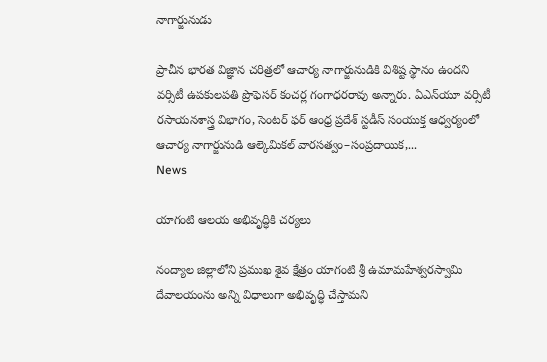నాగార్జునుడు

ప్రాచీన భారత విజ్ఞాన చరిత్రలో ఆచార్య నాగార్జునుడికి విశిష్ట స్థానం ఉందని వర్సిటీ ఉపకులపతి ప్రొఫెసర్‌ కంచర్ల గంగాధరరావు అన్నారు. ఏఎన్‌యూ వర్సిటీ రసాయనశాస్త్ర విభాగం, సెంటర్‌ ఫర్‌ ఆంధ్ర ప్రదేశ్‌ స్టడీస్‌ సంయుక్త ఆధ్వర్యంలో ఆచార్య నాగార్జునుడి ఆల్కెమికల్‌ వారసత్వం–సంప్రదాయిక,...
News

యాగంటి ఆలయ అభివృద్ధికి చర్యలు

నంద్యాల జిల్లాలోని ప్రముఖ శైవ క్షేత్రం యాగంటి శ్రీ ఉమామహేశ్వరస్వామి దేవాలయంను అన్ని విధాలుగా అభివృద్ధి చేస్తామని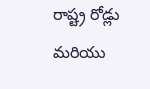రాష్ట్ర రోడ్లు మరియు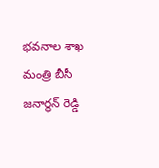భవనాల శాఖ మంత్రి బీసీ జనార్థన్ రెడ్డి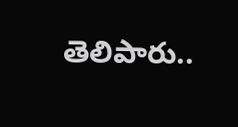తెలిపారు..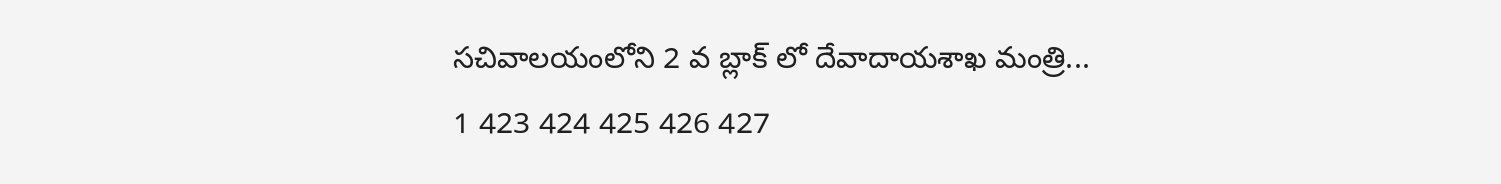సచివాలయంలోని 2 వ బ్లాక్ లో దేవాదాయశాఖ మంత్రి...
1 423 424 425 426 427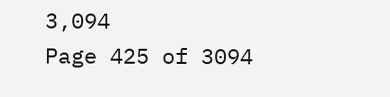3,094
Page 425 of 3094